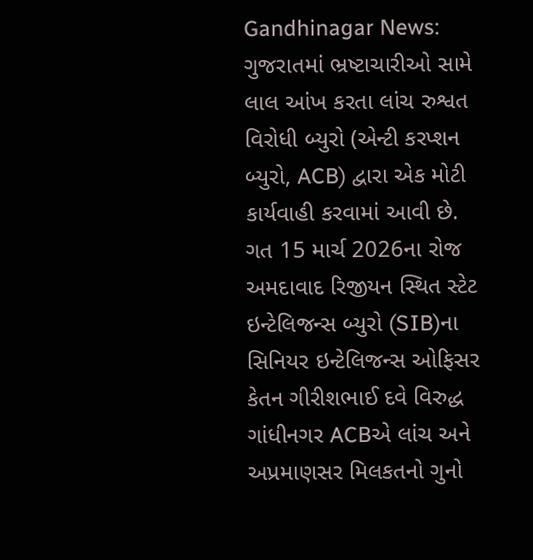Gandhinagar News: ગુજરાતમાં ભ્રષ્ટાચારીઓ સામે લાલ આંખ કરતા લાંચ રુશ્વત વિરોધી બ્યુરો (એન્ટી કરપ્શન બ્યુરો, ACB) દ્વારા એક મોટી કાર્યવાહી કરવામાં આવી છે. ગત 15 માર્ચ 2026ના રોજ અમદાવાદ રિજીયન સ્થિત સ્ટેટ ઇન્ટેલિજન્સ બ્યુરો (SIB)ના સિનિયર ઇન્ટેલિજન્સ ઓફિસર કેતન ગીરીશભાઈ દવે વિરુદ્ધ ગાંધીનગર ACBએ લાંચ અને અપ્રમાણસર મિલકતનો ગુનો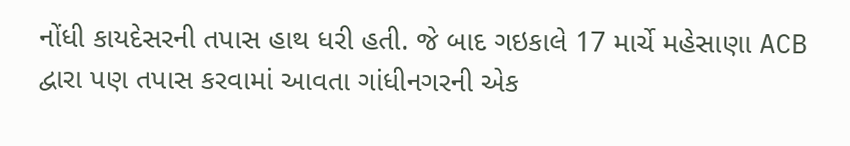નોંધી કાયદેસરની તપાસ હાથ ધરી હતી. જે બાદ ગઇકાલે 17 માર્ચે મહેસાણા ACB દ્વારા પણ તપાસ કરવામાં આવતા ગાંધીનગરની એક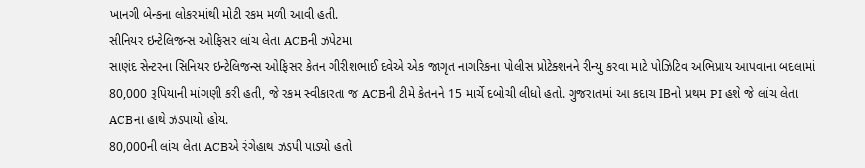ખાનગી બેન્કના લોકરમાંથી મોટી રકમ મળી આવી હતી.
સીનિયર ઇન્ટેલિજન્સ ઓફિસર લાંચ લેતા ACBની ઝપેટમા
સાણંદ સેન્ટરના સિનિયર ઇન્ટેલિજન્સ ઓફિસર કેતન ગીરીશભાઈ દવેએ એક જાગૃત નાગરિકના પોલીસ પ્રોટેક્શનને રીન્યુ કરવા માટે પોઝિટિવ અભિપ્રાય આપવાના બદલામાં 80,000 રૂપિયાની માંગણી કરી હતી, જે રકમ સ્વીકારતા જ ACBની ટીમે કેતનને 15 માર્ચે દબોચી લીધો હતો. ગુજરાતમાં આ કદાચ IBનો પ્રથમ PI હશે જે લાંચ લેતા ACBના હાથે ઝડપાયો હોય.
80,000ની લાંચ લેતા ACBએ રંગેહાથ ઝડપી પાડ્યો હતો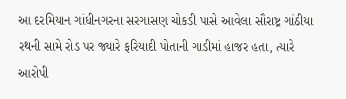આ દરમિયાન ગાંધીનગરના સરગાસણ ચોકડી પાસે આવેલા સૌરાષ્ટ્ર ગાંઠીયા રથની સામે રોડ પર જ્યારે ફરિયાદી પોતાની ગાડીમાં હાજર હતા, ત્યારે આરોપી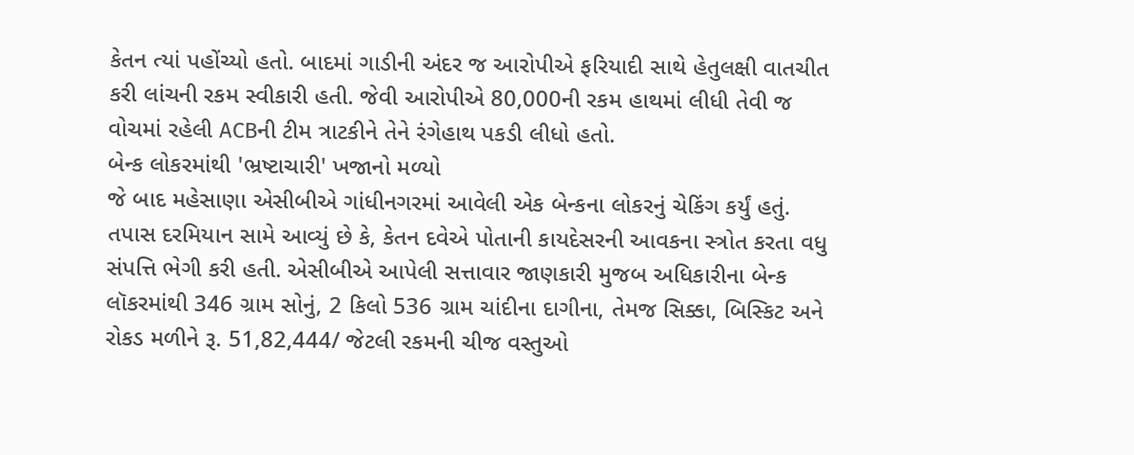કેતન ત્યાં પહોંચ્યો હતો. બાદમાં ગાડીની અંદર જ આરોપીએ ફરિયાદી સાથે હેતુલક્ષી વાતચીત કરી લાંચની રકમ સ્વીકારી હતી. જેવી આરોપીએ 80,000ની રકમ હાથમાં લીધી તેવી જ વોચમાં રહેલી ACBની ટીમ ત્રાટકીને તેને રંગેહાથ પકડી લીધો હતો.
બેન્ક લોકરમાંથી 'ભ્રષ્ટાચારી' ખજાનો મળ્યો
જે બાદ મહેસાણા એસીબીએ ગાંધીનગરમાં આવેલી એક બેન્કના લોકરનું ચેકિંગ કર્યું હતું. તપાસ દરમિયાન સામે આવ્યું છે કે, કેતન દવેએ પોતાની કાયદેસરની આવકના સ્ત્રોત કરતા વધુ સંપત્તિ ભેગી કરી હતી. એસીબીએ આપેલી સત્તાવાર જાણકારી મુજબ અધિકારીના બેન્ક લૉકરમાંથી 346 ગ્રામ સોનું, 2 કિલો 536 ગ્રામ ચાંદીના દાગીના, તેમજ સિક્કા, બિસ્કિટ અને રોકડ મળીને રૂ. 51,82,444/ જેટલી રકમની ચીજ વસ્તુઓ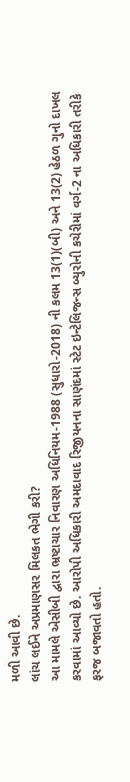મળી આવી છે.
લાંચ લઈને અપ્રમાણસર મિલકત ભેગી કરી?
આ મામલે એસીબી દ્વારા ભ્રષ્ટાચાર નિવારણ અધિનિયમ-1988 (સુધારો-2018) ની કલમ 13(1)(બી) અને 13(2) હેઠળ ગુનો દાખલ કરવામાં આવ્યો છે. આરોપી અધિકારી અમદાવાદ રિજીયનના સાણંદમાં સ્ટેટ ઇન્ટેલિજન્સ બ્યુરોની કચેરીમાં વર્ગ-2 ના અધિકારી તરીકે ફરજ બજાવતો હતો.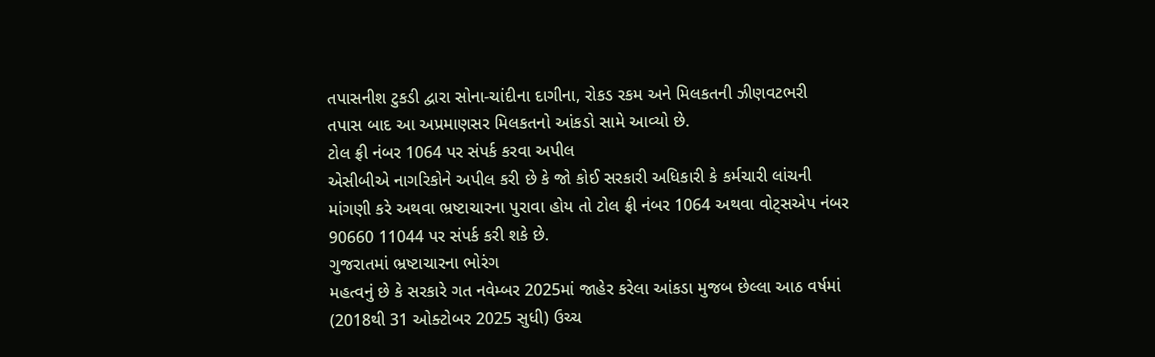તપાસનીશ ટુકડી દ્વારા સોના-ચાંદીના દાગીના, રોકડ રકમ અને મિલકતની ઝીણવટભરી તપાસ બાદ આ અપ્રમાણસર મિલકતનો આંકડો સામે આવ્યો છે.
ટોલ ફ્રી નંબર 1064 પર સંપર્ક કરવા અપીલ
એસીબીએ નાગરિકોને અપીલ કરી છે કે જો કોઈ સરકારી અધિકારી કે કર્મચારી લાંચની માંગણી કરે અથવા ભ્રષ્ટાચારના પુરાવા હોય તો ટોલ ફ્રી નંબર 1064 અથવા વોટ્સએપ નંબર 90660 11044 પર સંપર્ક કરી શકે છે.
ગુજરાતમાં ભ્રષ્ટાચારના ભોરંગ
મહત્વનું છે કે સરકારે ગત નવેમ્બર 2025માં જાહેર કરેલા આંકડા મુજબ છેલ્લા આઠ વર્ષમાં (2018થી 31 ઓક્ટોબર 2025 સુધી) ઉચ્ચ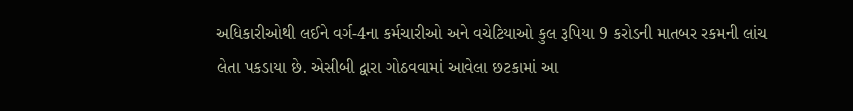અધિકારીઓથી લઈને વર્ગ-4ના કર્મચારીઓ અને વચેટિયાઓ કુલ રૂપિયા 9 કરોડની માતબર રકમની લાંચ લેતા પકડાયા છે. એસીબી દ્વારા ગોઠવવામાં આવેલા છટકામાં આ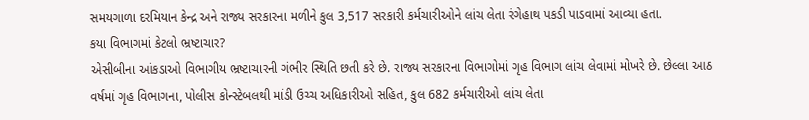સમયગાળા દરમિયાન કેન્દ્ર અને રાજ્ય સરકારના મળીને કુલ 3,517 સરકારી કર્મચારીઓને લાંચ લેતા રંગેહાથ પકડી પાડવામાં આવ્યા હતા.
કયા વિભાગમાં કેટલો ભ્રષ્ટાચાર?
એસીબીના આંકડાઓ વિભાગીય ભ્રષ્ટાચારની ગંભીર સ્થિતિ છતી કરે છે. રાજ્ય સરકારના વિભાગોમાં ગૃહ વિભાગ લાંચ લેવામાં મોખરે છે. છેલ્લા આઠ વર્ષમાં ગૃહ વિભાગના, પોલીસ કોન્સ્ટેબલથી માંડી ઉચ્ચ અધિકારીઓ સહિત, કુલ 682 કર્મચારીઓ લાંચ લેતા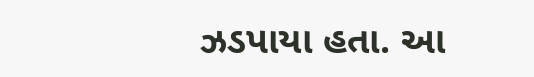ઝડપાયા હતા. આ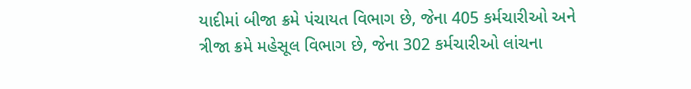યાદીમાં બીજા ક્રમે પંચાયત વિભાગ છે, જેના 405 કર્મચારીઓ અને ત્રીજા ક્રમે મહેસૂલ વિભાગ છે, જેના 302 કર્મચારીઓ લાંચના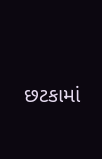છટકામાં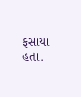ફસાયા હતા.